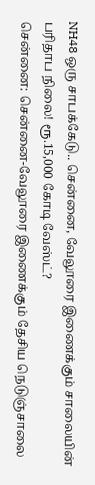NH48 ஒரு சாபக்கேடு.. சென்னை, வேலூரை இணைக்கும் சாலையின் பரிதாப நிலை! ரூ.15,000 கோடி வேஸ்ட்?
சென்னை: சென்னை-வேலூரை இணைக்கும் தேசிய நெடுஞ்சாலை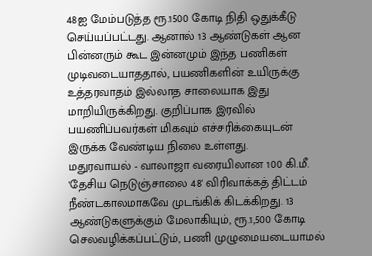48ஐ மேம்படுத்த ரூ.1500 கோடி நிதி ஒதுக்கீடு செய்யப்பட்டது. ஆனால் 13 ஆண்டுகள் ஆன பின்னரும் கூட இன்னமும் இந்த பணிகள் முடிவடையாததால், பயணிகளின் உயிருக்கு உத்தரவாதம் இல்லாத சாலையாக இது மாறியிருக்கிறது. குறிப்பாக இரவில் பயணிப்பவர்கள் மிகவும் எச்சரிக்கையுடன் இருக்க வேண்டிய நிலை உள்ளது.
மதுரவாயல் - வாலாஜா வரையிலான 100 கி.மீ. 'தேசிய நெடுஞ்சாலை 48' விரிவாக்கத் திட்டம் நீண்டகாலமாகவே முடங்கிக் கிடக்கிறது. 13 ஆண்டுகளுக்கும் மேலாகியும், ரூ.1,500 கோடி செலவழிக்கப்பட்டும், பணி முழுமையடையாமல்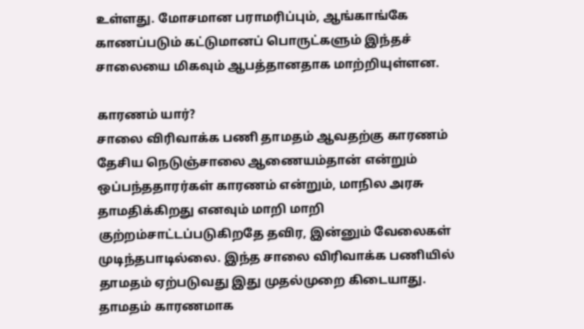உள்ளது. மோசமான பராமரிப்பும், ஆங்காங்கே காணப்படும் கட்டுமானப் பொருட்களும் இந்தச் சாலையை மிகவும் ஆபத்தானதாக மாற்றியுள்ளன.

காரணம் யார்?
சாலை விரிவாக்க பணி தாமதம் ஆவதற்கு காரணம் தேசிய நெடுஞ்சாலை ஆணையம்தான் என்றும் ஒப்பந்ததாரர்கள் காரணம் என்றும், மாநில அரசு தாமதிக்கிறது எனவும் மாறி மாறி குற்றம்சாட்டப்படுகிறதே தவிர, இன்னும் வேலைகள் முடிந்தபாடில்லை. இந்த சாலை விரிவாக்க பணியில் தாமதம் ஏற்படுவது இது முதல்முறை கிடையாது. தாமதம் காரணமாக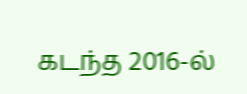கடந்த 2016-ல்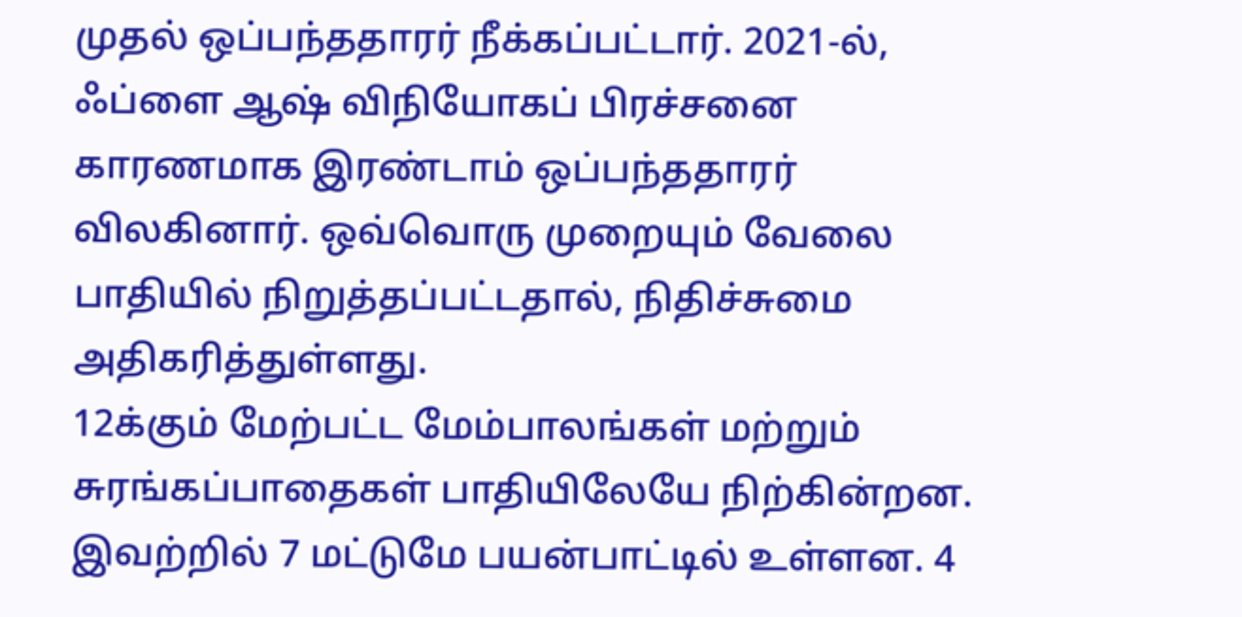முதல் ஒப்பந்ததாரர் நீக்கப்பட்டார். 2021-ல், ஃப்ளை ஆஷ் விநியோகப் பிரச்சனை காரணமாக இரண்டாம் ஒப்பந்ததாரர் விலகினார். ஒவ்வொரு முறையும் வேலை பாதியில் நிறுத்தப்பட்டதால், நிதிச்சுமை அதிகரித்துள்ளது.
12க்கும் மேற்பட்ட மேம்பாலங்கள் மற்றும் சுரங்கப்பாதைகள் பாதியிலேயே நிற்கின்றன. இவற்றில் 7 மட்டுமே பயன்பாட்டில் உள்ளன. 4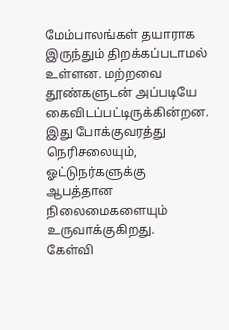மேம்பாலங்கள் தயாராக இருந்தும் திறக்கப்படாமல் உள்ளன. மற்றவை தூண்களுடன் அப்படியே கைவிடப்பட்டிருக்கின்றன. இது போக்குவரத்து நெரிசலையும், ஓட்டுநர்களுக்கு ஆபத்தான நிலைமைகளையும் உருவாக்குகிறது.
கேள்வி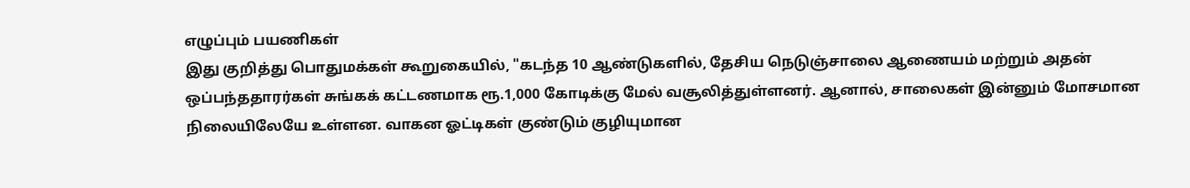எழுப்பும் பயணிகள்
இது குறித்து பொதுமக்கள் கூறுகையில், "கடந்த 10 ஆண்டுகளில், தேசிய நெடுஞ்சாலை ஆணையம் மற்றும் அதன் ஒப்பந்ததாரர்கள் சுங்கக் கட்டணமாக ரூ.1,000 கோடிக்கு மேல் வசூலித்துள்ளனர். ஆனால், சாலைகள் இன்னும் மோசமான நிலையிலேயே உள்ளன. வாகன ஓட்டிகள் குண்டும் குழியுமான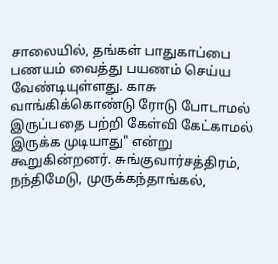சாலையில், தங்கள் பாதுகாப்பை பணயம் வைத்து பயணம் செய்ய வேண்டியுள்ளது. காசு வாங்கிக்கொண்டு ரோடு போடாமல் இருப்பதை பற்றி கேள்வி கேட்காமல் இருக்க முடியாது" என்று கூறுகின்றனர். சுங்குவார்சத்திரம், நந்திமேடு, முருக்கந்தாங்கல்,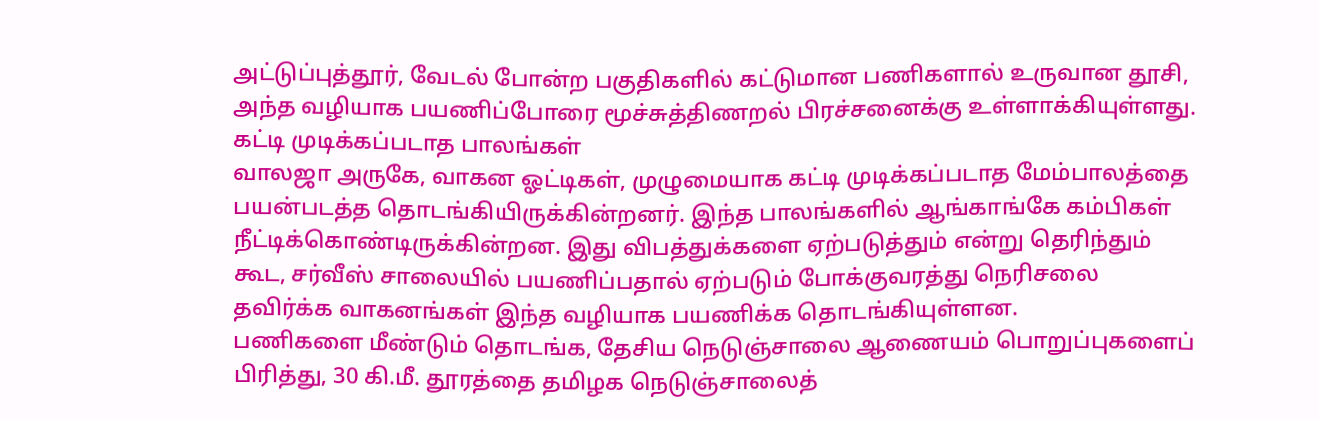அட்டுப்புத்தூர், வேடல் போன்ற பகுதிகளில் கட்டுமான பணிகளால் உருவான தூசி, அந்த வழியாக பயணிப்போரை மூச்சுத்திணறல் பிரச்சனைக்கு உள்ளாக்கியுள்ளது.
கட்டி முடிக்கப்படாத பாலங்கள்
வாலஜா அருகே, வாகன ஓட்டிகள், முழுமையாக கட்டி முடிக்கப்படாத மேம்பாலத்தை பயன்படத்த தொடங்கியிருக்கின்றனர். இந்த பாலங்களில் ஆங்காங்கே கம்பிகள் நீட்டிக்கொண்டிருக்கின்றன. இது விபத்துக்களை ஏற்படுத்தும் என்று தெரிந்தும் கூட, சர்வீஸ் சாலையில் பயணிப்பதால் ஏற்படும் போக்குவரத்து நெரிசலை தவிர்க்க வாகனங்கள் இந்த வழியாக பயணிக்க தொடங்கியுள்ளன.
பணிகளை மீண்டும் தொடங்க, தேசிய நெடுஞ்சாலை ஆணையம் பொறுப்புகளைப் பிரித்து, 30 கி.மீ. தூரத்தை தமிழக நெடுஞ்சாலைத்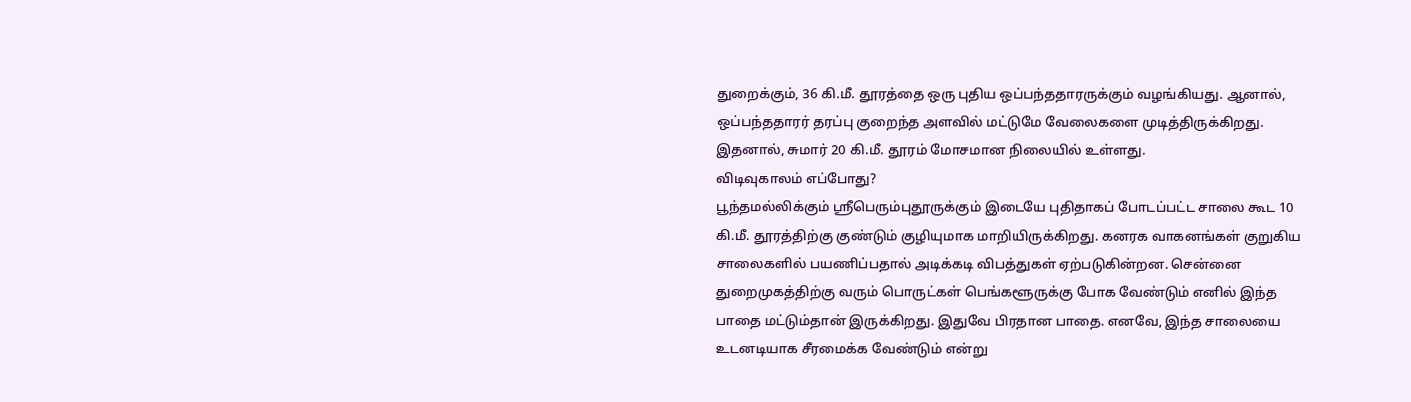துறைக்கும், 36 கி.மீ. தூரத்தை ஒரு புதிய ஒப்பந்ததாரருக்கும் வழங்கியது. ஆனால், ஒப்பந்ததாரர் தரப்பு குறைந்த அளவில் மட்டுமே வேலைகளை முடித்திருக்கிறது. இதனால், சுமார் 20 கி.மீ. தூரம் மோசமான நிலையில் உள்ளது.
விடிவுகாலம் எப்போது?
பூந்தமல்லிக்கும் ஸ்ரீபெரும்புதூருக்கும் இடையே புதிதாகப் போடப்பட்ட சாலை கூட 10 கி.மீ. தூரத்திற்கு குண்டும் குழியுமாக மாறியிருக்கிறது. கனரக வாகனங்கள் குறுகிய சாலைகளில் பயணிப்பதால் அடிக்கடி விபத்துகள் ஏற்படுகின்றன. சென்னை துறைமுகத்திற்கு வரும் பொருட்கள் பெங்களூருக்கு போக வேண்டும் எனில் இந்த பாதை மட்டும்தான் இருக்கிறது. இதுவே பிரதான பாதை. எனவே, இந்த சாலையை உடனடியாக சீரமைக்க வேண்டும் என்று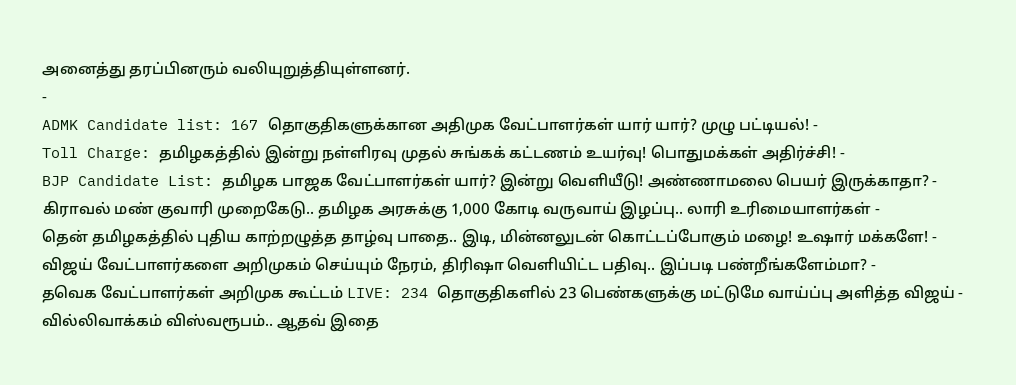அனைத்து தரப்பினரும் வலியுறுத்தியுள்ளனர்.
-
ADMK Candidate list: 167 தொகுதிகளுக்கான அதிமுக வேட்பாளர்கள் யார் யார்? முழு பட்டியல்! -
Toll Charge: தமிழகத்தில் இன்று நள்ளிரவு முதல் சுங்கக் கட்டணம் உயர்வு! பொதுமக்கள் அதிர்ச்சி! -
BJP Candidate List: தமிழக பாஜக வேட்பாளர்கள் யார்? இன்று வெளியீடு! அண்ணாமலை பெயர் இருக்காதா? -
கிராவல் மண் குவாரி முறைகேடு.. தமிழக அரசுக்கு 1,000 கோடி வருவாய் இழப்பு.. லாரி உரிமையாளர்கள் -
தென் தமிழகத்தில் புதிய காற்றழுத்த தாழ்வு பாதை.. இடி, மின்னலுடன் கொட்டப்போகும் மழை! உஷார் மக்களே! -
விஜய் வேட்பாளர்களை அறிமுகம் செய்யும் நேரம், திரிஷா வெளியிட்ட பதிவு.. இப்படி பண்றீங்களேம்மா? -
தவெக வேட்பாளர்கள் அறிமுக கூட்டம் LIVE: 234 தொகுதிகளில் 23 பெண்களுக்கு மட்டுமே வாய்ப்பு அளித்த விஜய் -
வில்லிவாக்கம் விஸ்வரூபம்.. ஆதவ் இதை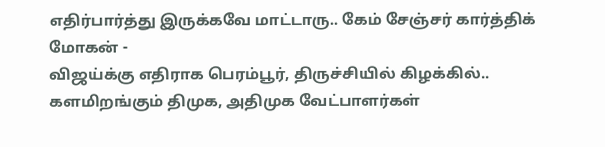எதிர்பார்த்து இருக்கவே மாட்டாரு.. கேம் சேஞ்சர் கார்த்திக் மோகன் -
விஜய்க்கு எதிராக பெரம்பூர், திருச்சியில் கிழக்கில்.. களமிறங்கும் திமுக, அதிமுக வேட்பாளர்கள்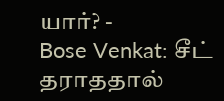யார்? -
Bose Venkat: சீட் தராததால்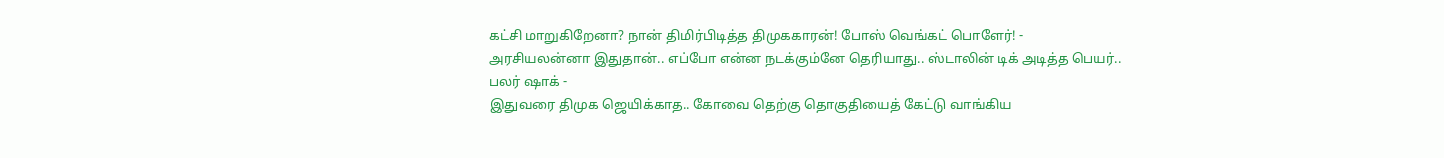கட்சி மாறுகிறேனா? நான் திமிர்பிடித்த திமுககாரன்! போஸ் வெங்கட் பொளேர்! -
அரசியலன்னா இதுதான்.. எப்போ என்ன நடக்கும்னே தெரியாது.. ஸ்டாலின் டிக் அடித்த பெயர்.. பலர் ஷாக் -
இதுவரை திமுக ஜெயிக்காத.. கோவை தெற்கு தொகுதியைத் கேட்டு வாங்கிய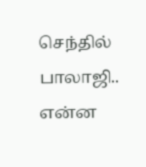செந்தில் பாலாஜி.. என்ன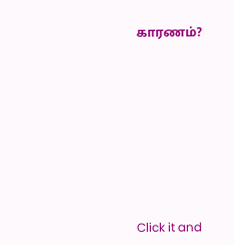காரணம்?












Click it and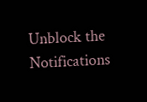Unblock the Notifications